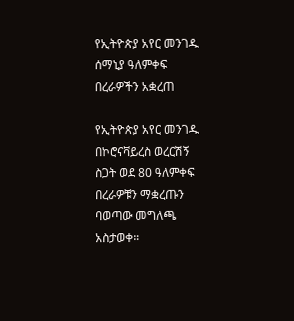የኢትዮጵያ አየር መንገዱ ሰማኒያ ዓለምቀፍ በረራዎችን አቋረጠ

የኢትዮጵያ አየር መንገዱ በኮሮናቫይረስ ወረርሽኝ ስጋት ወደ 80 ዓለምቀፍ በረራዎቹን ማቋረጡን ባወጣው መግለጫ አስታወቀ።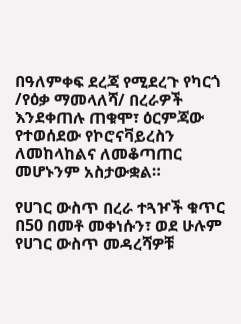በዓለምቀፍ ደረጃ የሚደረጉ የካርጎ /የዕቃ ማመላለሻ/ በረራዎች እንደቀጠሉ ጠቁሞ፣ ዕርምጃው የተወሰደው የኮሮናቫይረስን ለመከላከልና ለመቆጣጠር መሆኑንም አስታውቋል።

የሀገር ውስጥ በረራ ተጓዦች ቁጥር በ50 በመቶ መቀነሱን፣ ወደ ሁሉም የሀገር ውስጥ መዳረሻዎቹ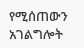የሚሰጠውን አገልግሎት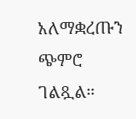አለማቋረጡን ጭምሮ ገልጿል።